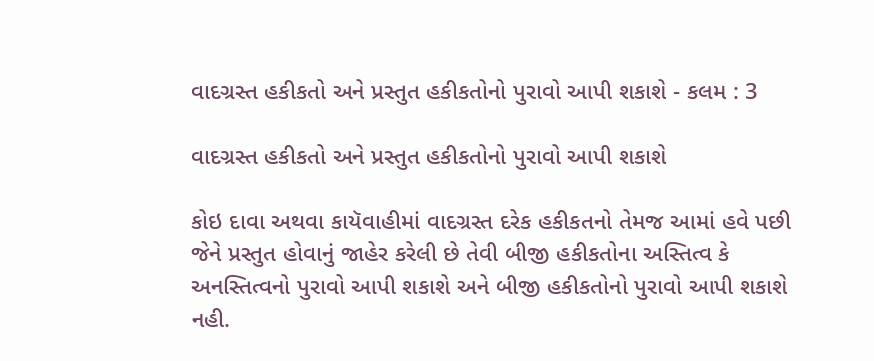વાદગ્રસ્ત હકીકતો અને પ્રસ્તુત હકીકતોનો પુરાવો આપી શકાશે - કલમ : 3

વાદગ્રસ્ત હકીકતો અને પ્રસ્તુત હકીકતોનો પુરાવો આપી શકાશે

કોઇ દાવા અથવા કાયૅવાહીમાં વાદગ્રસ્ત દરેક હકીકતનો તેમજ આમાં હવે પછી જેને પ્રસ્તુત હોવાનું જાહેર કરેલી છે તેવી બીજી હકીકતોના અસ્તિત્વ કે અનસ્તિત્વનો પુરાવો આપી શકાશે અને બીજી હકીકતોનો પુરાવો આપી શકાશે નહી.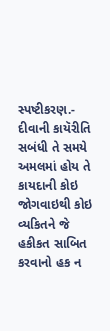સ્પષ્ટીકરણ.- દીવાની કાયૅરીતિ સબંધી તે સમયે અમલમાં હોય તે કાયદાની કોઇ જોગવાઇથી કોઇ વ્યકિતને જે હકીકત સાબિત કરવાનો હક ન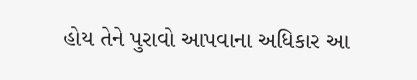હોય તેને પુરાવો આપવાના અધિકાર આ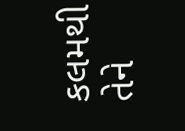કલમથી તેને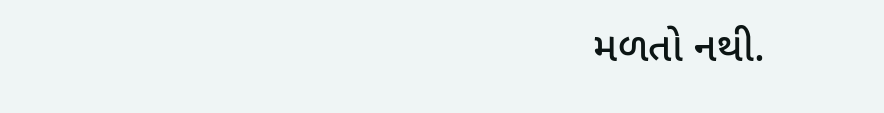મળતો નથી.